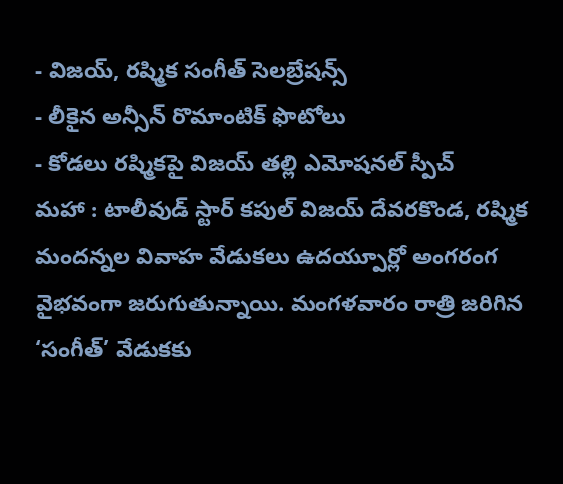- విజయ్, రష్మిక సంగీత్ సెలబ్రేషన్స్
- లీకైన అన్సీన్ రొమాంటిక్ ఫొటోలు
- కోడలు రష్మికపై విజయ్ తల్లి ఎమోషనల్ స్పీచ్
మహా : టాలీవుడ్ స్టార్ కపుల్ విజయ్ దేవరకొండ, రష్మిక మందన్నల వివాహ వేడుకలు ఉదయ్పూర్లో అంగరంగ వైభవంగా జరుగుతున్నాయి. మంగళవారం రాత్రి జరిగిన ‘సంగీత్’ వేడుకకు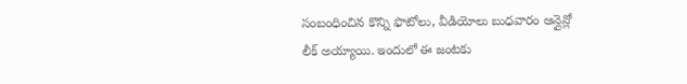సంబంధించిన కొన్ని ఫొటోలు, వీడియోలు బుధవారం ఆన్లైన్లో లీక్ అయ్యాయి. ఇందులో ఈ జంటకు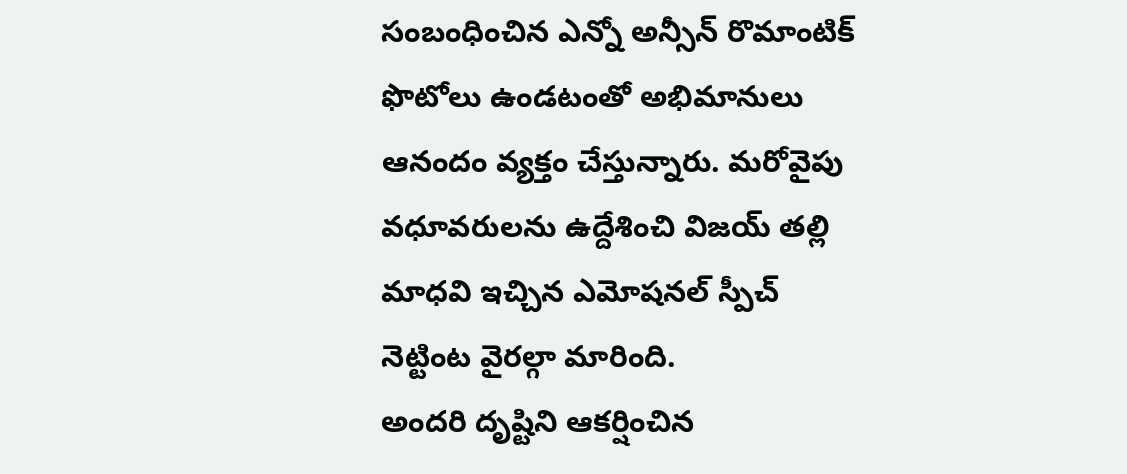సంబంధించిన ఎన్నో అన్సీన్ రొమాంటిక్ ఫొటోలు ఉండటంతో అభిమానులు ఆనందం వ్యక్తం చేస్తున్నారు. మరోవైపు వధూవరులను ఉద్దేశించి విజయ్ తల్లి మాధవి ఇచ్చిన ఎమోషనల్ స్పీచ్ నెట్టింట వైరల్గా మారింది.
అందరి దృష్టిని ఆకర్షించిన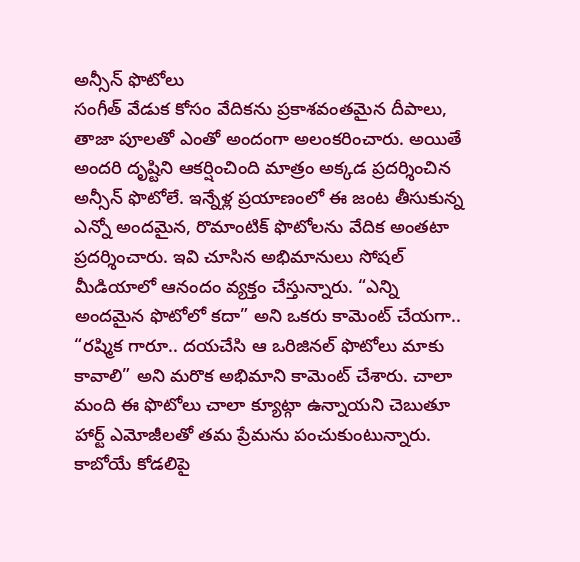అన్సీన్ ఫొటోలు
సంగీత్ వేడుక కోసం వేదికను ప్రకాశవంతమైన దీపాలు, తాజా పూలతో ఎంతో అందంగా అలంకరించారు. అయితే అందరి దృష్టిని ఆకర్షించింది మాత్రం అక్కడ ప్రదర్శించిన అన్సీన్ ఫొటోలే. ఇన్నేళ్ల ప్రయాణంలో ఈ జంట తీసుకున్న ఎన్నో అందమైన, రొమాంటిక్ ఫొటోలను వేదిక అంతటా ప్రదర్శించారు. ఇవి చూసిన అభిమానులు సోషల్ మీడియాలో ఆనందం వ్యక్తం చేస్తున్నారు. “ఎన్ని అందమైన ఫొటోలో కదా” అని ఒకరు కామెంట్ చేయగా.. “రష్మిక గారూ.. దయచేసి ఆ ఒరిజినల్ ఫొటోలు మాకు కావాలి” అని మరొక అభిమాని కామెంట్ చేశారు. చాలా మంది ఈ ఫొటోలు చాలా క్యూట్గా ఉన్నాయని చెబుతూ హార్ట్ ఎమోజీలతో తమ ప్రేమను పంచుకుంటున్నారు.
కాబోయే కోడలిపై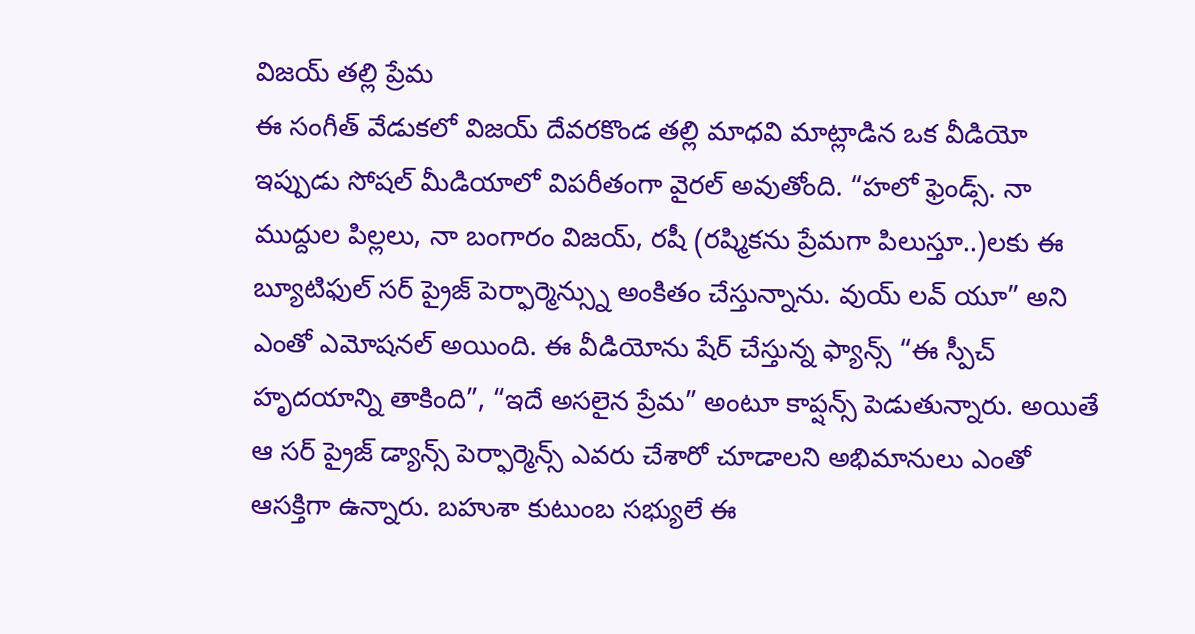విజయ్ తల్లి ప్రేమ
ఈ సంగీత్ వేడుకలో విజయ్ దేవరకొండ తల్లి మాధవి మాట్లాడిన ఒక వీడియో ఇప్పుడు సోషల్ మీడియాలో విపరీతంగా వైరల్ అవుతోంది. “హలో ఫ్రెండ్స్. నా ముద్దుల పిల్లలు, నా బంగారం విజయ్, రషీ (రష్మికను ప్రేమగా పిలుస్తూ..)లకు ఈ బ్యూటిఫుల్ సర్ ప్రైజ్ పెర్ఫార్మెన్స్ను అంకితం చేస్తున్నాను. వుయ్ లవ్ యూ” అని ఎంతో ఎమోషనల్ అయింది. ఈ వీడియోను షేర్ చేస్తున్న ఫ్యాన్స్ “ఈ స్పీచ్ హృదయాన్ని తాకింది”, “ఇదే అసలైన ప్రేమ” అంటూ కాప్షన్స్ పెడుతున్నారు. అయితే ఆ సర్ ప్రైజ్ డ్యాన్స్ పెర్ఫార్మెన్స్ ఎవరు చేశారో చూడాలని అభిమానులు ఎంతో ఆసక్తిగా ఉన్నారు. బహుశా కుటుంబ సభ్యులే ఈ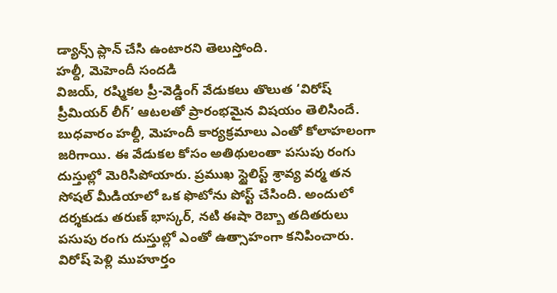డ్యాన్స్ ప్లాన్ చేసి ఉంటారని తెలుస్తోంది.
హల్దీ, మెహెందీ సందడి
విజయ్, రష్మికల ప్రీ-వెడ్డింగ్ వేడుకలు తొలుత ‘విరోష్ ప్రీమియర్ లీగ్’ ఆటలతో ప్రారంభమైన విషయం తెలిసిందే. బుధవారం హల్దీ, మెహందీ కార్యక్రమాలు ఎంతో కోలాహలంగా జరిగాయి. ఈ వేడుకల కోసం అతిథులంతా పసుపు రంగు దుస్తుల్లో మెరిసిపోయారు. ప్రముఖ స్టైలిస్ట్ శ్రావ్య వర్మ తన సోషల్ మీడియాలో ఒక ఫొటోను పోస్ట్ చేసింది. అందులో దర్శకుడు తరుణ్ భాస్కర్, నటి ఈషా రెబ్బా తదితరులు పసుపు రంగు దుస్తుల్లో ఎంతో ఉత్సాహంగా కనిపించారు.
విరోష్ పెళ్లి ముహూర్తం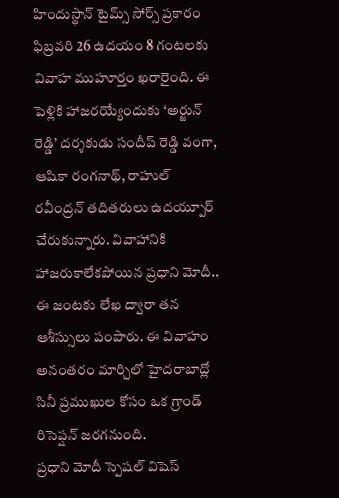హిందుస్థాన్ టైమ్స్ సోర్స్ ప్రకారం ఫిబ్రవరి 26 ఉదయం 8 గంటలకు వివాహ ముహూర్తం ఖరారైంది. ఈ పెళ్లికి హాజరయ్యేందుకు ‘అర్జున్ రెడ్డి’ దర్శకుడు సందీప్ రెడ్డి వంగా, ఆషికా రంగనాథ్, రాహుల్ రవీంద్రన్ తదితరులు ఉదయ్పూర్ చేరుకున్నారు. వివాహానికి హాజరుకాలేకపోయిన ప్రధాని మోదీ.. ఈ జంటకు లేఖ ద్వారా తన ఆశీస్సులు పంపారు. ఈ వివాహం అనంతరం మార్చిలో హైదరాబాద్లో సినీ ప్రముఖుల కోసం ఒక గ్రాండ్ రిసెప్షన్ జరగనుంది.
ప్రధాని మోదీ స్పెషల్ విషెస్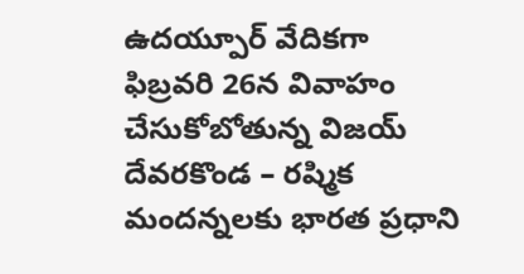ఉదయ్పూర్ వేదికగా ఫిబ్రవరి 26న వివాహం చేసుకోబోతున్న విజయ్ దేవరకొండ – రష్మిక మందన్నలకు భారత ప్రధాని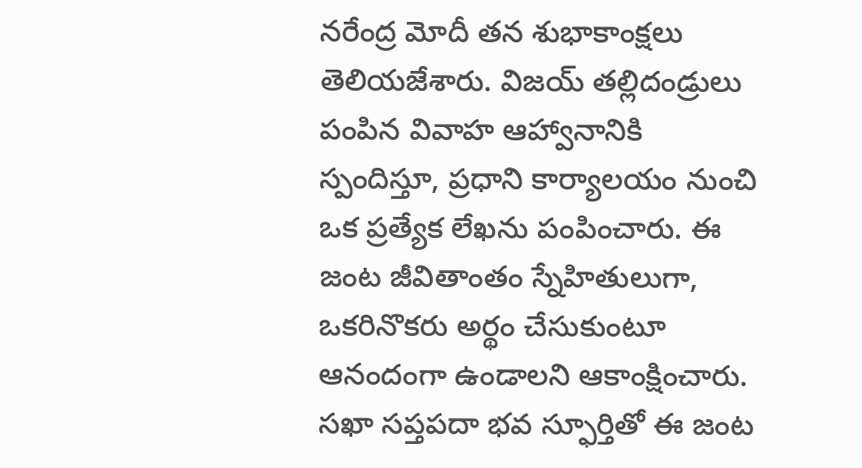నరేంద్ర మోదీ తన శుభాకాంక్షలు తెలియజేశారు. విజయ్ తల్లిదండ్రులు పంపిన వివాహ ఆహ్వానానికి స్పందిస్తూ, ప్రధాని కార్యాలయం నుంచి ఒక ప్రత్యేక లేఖను పంపించారు. ఈ జంట జీవితాంతం స్నేహితులుగా, ఒకరినొకరు అర్థం చేసుకుంటూ ఆనందంగా ఉండాలని ఆకాంక్షించారు. సఖా సప్తపదా భవ స్ఫూర్తితో ఈ జంట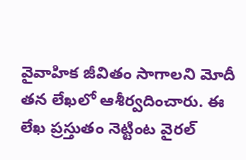వైవాహిక జీవితం సాగాలని మోదీ తన లేఖలో ఆశీర్వదించారు. ఈ లేఖ ప్రస్తుతం నెట్టింట వైరల్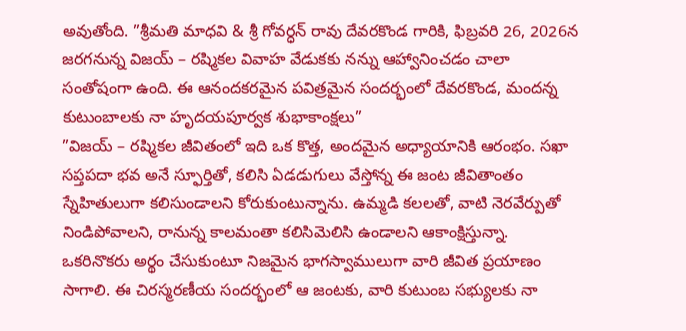అవుతోంది. ”శ్రీమతి మాధవి & శ్రీ గోవర్ధన్ రావు దేవరకొండ గారికి, ఫిబ్రవరి 26, 2026న జరగనున్న విజయ్ – రష్మికల వివాహ వేడుకకు నన్ను ఆహ్వానించడం చాలా సంతోషంగా ఉంది. ఈ ఆనందకరమైన పవిత్రమైన సందర్భంలో దేవరకొండ, మందన్న కుటుంబాలకు నా హృదయపూర్వక శుభాకాంక్షలు”
”విజయ్ – రష్మికల జీవితంలో ఇది ఒక కొత్త, అందమైన అధ్యాయానికి ఆరంభం. సఖా సప్తపదా భవ అనే స్ఫూర్తితో, కలిసి ఏడడుగులు వేస్తోన్న ఈ జంట జీవితాంతం స్నేహితులుగా కలిసుండాలని కోరుకుంటున్నాను. ఉమ్మడి కలలతో, వాటి నెరవేర్పుతో నిండిపోవాలని, రానున్న కాలమంతా కలిసిమెలిసి ఉండాలని ఆకాంక్షిస్తున్నా. ఒకరినొకరు అర్థం చేసుకుంటూ నిజమైన భాగస్వాములుగా వారి జీవిత ప్రయాణం సాగాలి. ఈ చిరస్మరణీయ సందర్భంలో ఆ జంటకు, వారి కుటుంబ సభ్యులకు నా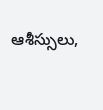ఆశీస్సులు,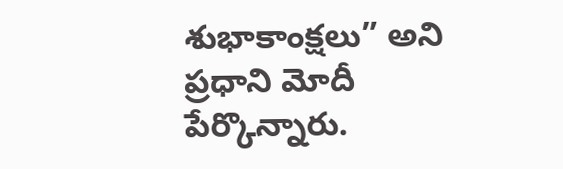శుభాకాంక్షలు” అని ప్రధాని మోదీ పేర్కొన్నారు.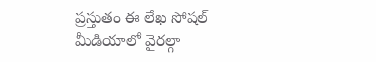ప్రస్తుతం ఈ లేఖ సోషల్ మీడియాలో వైరల్గా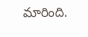మారింది.